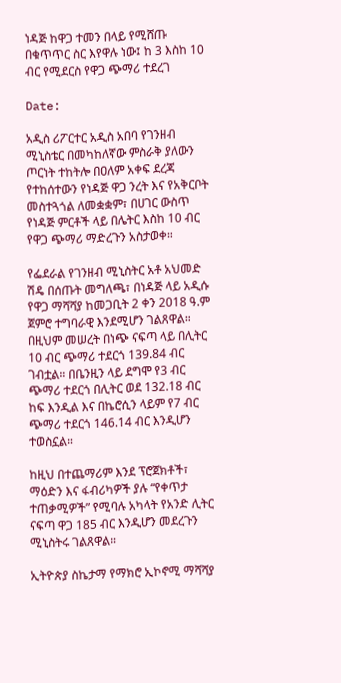ነዳጅ ከዋጋ ተመን በላይ የሚሸጡ በቁጥጥር ስር እየዋሉ ነው፤ ከ 3 እስከ 10 ብር የሚደርስ የዋጋ ጭማሪ ተደረገ

Date:

አዲስ ሪፖርተር አዲስ አበባ የገንዘብ ሚኒስቴር በመካከለኛው ምስራቅ ያለውን ጦርነት ተከትሎ በዐለም አቀፍ ደረጃ የተከሰተውን የነዳጅ ዋጋ ንረት እና የአቅርቦት መስተጓጎል ለመቋቋም፣ በሀገር ውስጥ የነዳጅ ምርቶች ላይ በሌትር እስከ 10 ብር የዋጋ ጭማሪ ማድረጉን አስታወቀ።

የፌደራል የገንዘብ ሚኒስትር አቶ አህመድ ሽዴ በሰጡት መግለጫ፣ በነዳጅ ላይ አዲሱ የዋጋ ማሻሻያ ከመጋቢት 2 ቀን 2018 ዓ.ም ጀምሮ ተግባራዊ እንደሚሆን ገልጸዋል። በዚህም መሠረት በነጭ ናፍጣ ላይ በሊትር 10 ብር ጭማሪ ተደርጎ 139.84 ብር ገብቷል። በቤንዚን ላይ ደግሞ የ3 ብር ጭማሪ ተደርጎ በሊትር ወደ 132.18 ብር ከፍ እንዲል እና በኬሮሲን ላይም የ7 ብር ጭማሪ ተደርጎ 146.14 ብር እንዲሆን ተወስኗል።

ከዚህ በተጨማሪም እንደ ፕሮጀክቶች፣ ማዕድን እና ፋብሪካዎች ያሉ “የቀጥታ ተጠቃሚዎች” የሚባሉ አካላት የአንድ ሊትር ናፍጣ ዋጋ 185 ብር እንዲሆን መደረጉን ሚኒስትሩ ገልጸዋል።

ኢትዮጵያ ስኬታማ የማክሮ ኢኮኖሚ ማሻሻያ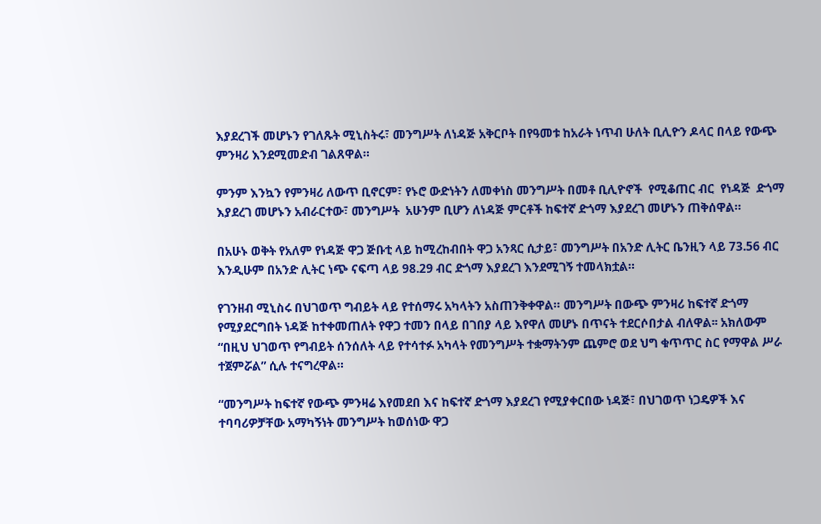እያደረገች መሆኑን የገለጹት ሚኒስትሩ፣ መንግሥት ለነዳጅ አቅርቦት በየዓመቱ ከአራት ነጥብ ሁለት ቢሊዮን ዶላር በላይ የውጭ ምንዛሪ እንደሚመድብ ገልጸዋል።

ምንም እንኳን የምንዛሪ ለውጥ ቢኖርም፣ የኑሮ ውድነትን ለመቀነስ መንግሥት በመቶ ቢሊዮኖች  የሚቆጠር ብር  የነዳጅ  ድጎማ እያደረገ መሆኑን አብራርተው፣ መንግሥት  አሁንም ቢሆን ለነዳጅ ምርቶች ከፍተኛ ድጎማ እያደረገ መሆኑን ጠቅሰዋል።

በአሁኑ ወቅት የአለም የነዳጅ ዋጋ ጅቡቲ ላይ ከሚረከብበት ዋጋ አንጻር ሲታይ፣ መንግሥት በአንድ ሊትር ቤንዚን ላይ 73.56 ብር እንዲሁም በአንድ ሊትር ነጭ ናፍጣ ላይ 98.29 ብር ድጎማ እያደረገ እንደሚገኝ ተመላክቷል።

የገንዘብ ሚኒስሩ በህገወጥ ግብይት ላይ የተሰማሩ አካላትን አስጠንቅቀዋል። መንግሥት በውጭ ምንዛሪ ከፍተኛ ድጎማ የሚያደርግበት ነዳጅ ከተቀመጠለት የዋጋ ተመን በላይ በገበያ ላይ እየዋለ መሆኑ በጥናት ተደርሶበታል ብለዋል፡፡ አክለውም “በዚህ ህገወጥ የግብይት ሰንሰለት ላይ የተሳተፉ አካላት የመንግሥት ተቋማትንም ጨምሮ ወደ ህግ ቁጥጥር ስር የማዋል ሥራ ተጀምሯል” ሲሉ ተናግረዋል።

“መንግሥት ከፍተኛ የውጭ ምንዛሬ እየመደበ እና ከፍተኛ ድጎማ እያደረገ የሚያቀርበው ነዳጅ፣ በህገወጥ ነጋዴዎች እና ተባባሪዎቻቸው አማካኝነት መንግሥት ከወሰነው ዋጋ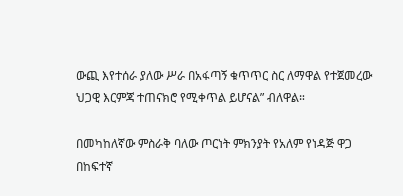ውጪ እየተሰራ ያለው ሥራ በአፋጣኝ ቁጥጥር ስር ለማዋል የተጀመረው ህጋዊ እርምጃ ተጠናክሮ የሚቀጥል ይሆናል” ብለዋል።

በመካከለኛው ምስራቅ ባለው ጦርነት ምክንያት የአለም የነዳጅ ዋጋ በከፍተኛ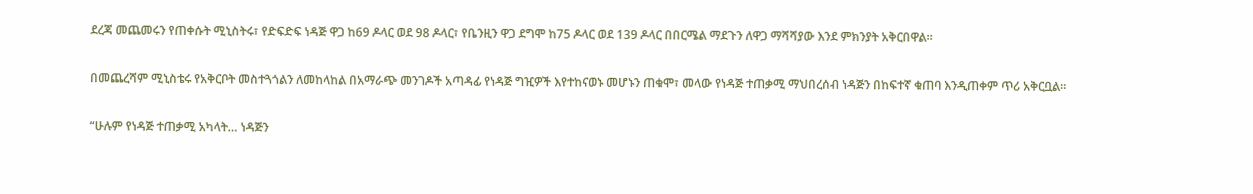ደረጃ መጨመሩን የጠቀሱት ሚኒስትሩ፣ የድፍድፍ ነዳጅ ዋጋ ከ69 ዶላር ወደ 98 ዶላር፣ የቤንዚን ዋጋ ደግሞ ከ75 ዶላር ወደ 139 ዶላር በበርሜል ማደጉን ለዋጋ ማሻሻያው እንደ ምክንያት አቅርበዋል።

በመጨረሻም ሚኒስቴሩ የአቅርቦት መስተጓጎልን ለመከላከል በአማራጭ መንገዶች አጣዳፊ የነዳጅ ግዢዎች እየተከናወኑ መሆኑን ጠቁሞ፣ መላው የነዳጅ ተጠቃሚ ማህበረሰብ ነዳጅን በከፍተኛ ቁጠባ እንዲጠቀም ጥሪ አቅርቧል።

“ሁሉም የነዳጅ ተጠቃሚ አካላት… ነዳጅን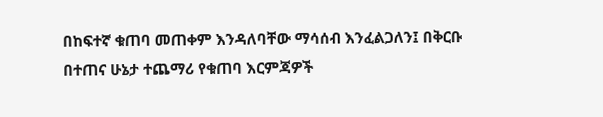በከፍተኛ ቁጠባ መጠቀም እንዳለባቸው ማሳሰብ እንፈልጋለን፤ በቅርቡ በተጠና ሁኔታ ተጨማሪ የቁጠባ እርምጃዎች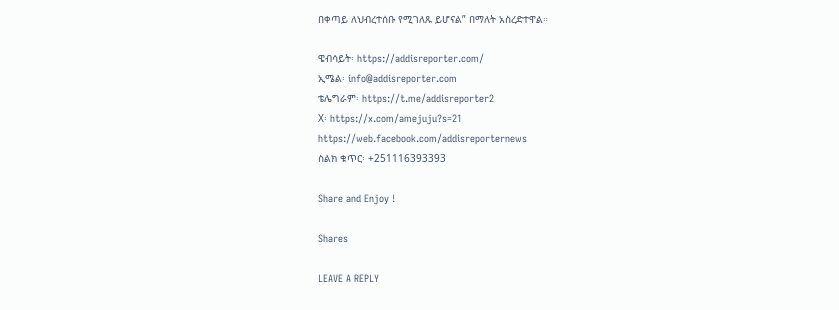በቀጣይ ለህብረተሰቡ የሚገለጹ ይሆናል” በማለት አስረድተዋል።

ዌብሳይት፡ https://addisreporter.com/
ኢሜል፡ info@addisreporter.com
ቴሌግራም፡ https://t.me/addisreporter2
X፡ https://x.com/amejuju?s=21
https://web.facebook.com/addisreporternews
ስልክ ቁጥር፡ +251116393393

Share and Enjoy !

Shares

LEAVE A REPLY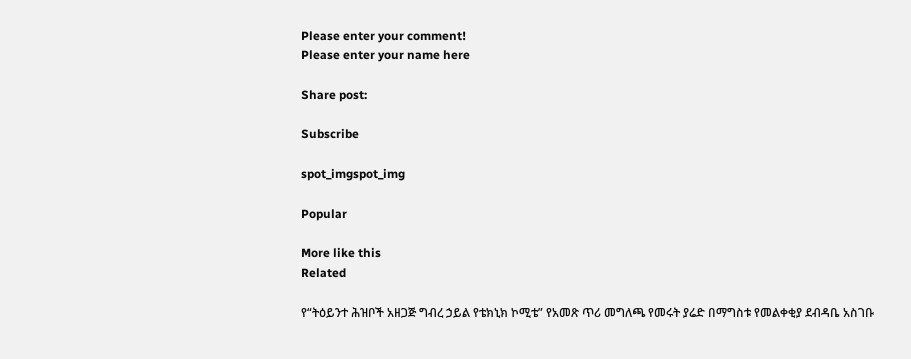Please enter your comment!
Please enter your name here

Share post:

Subscribe

spot_imgspot_img

Popular

More like this
Related

የ“ትዕይንተ ሕዝቦች አዘጋጅ ግብረ ኃይል የቴክኒክ ኮሚቴ” የአመጽ ጥሪ መግለጫ የመሩት ያሬድ በማግስቱ የመልቀቂያ ደብዳቤ አስገቡ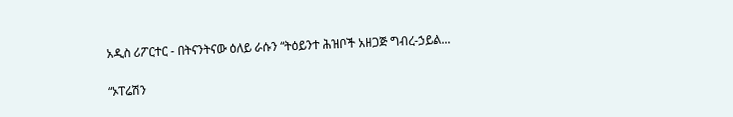አዲስ ሪፖርተር - በትናንትናው ዕለይ ራሱን “ትዕይንተ ሕዝቦች አዘጋጅ ግብረ-ኃይል...

“ኦፐሬሽን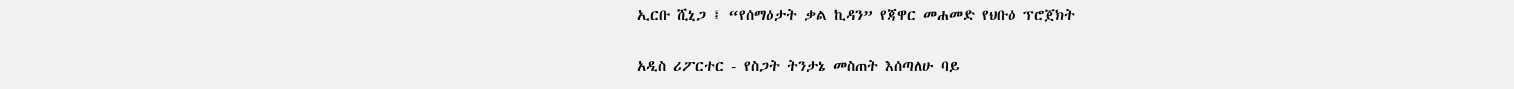ኢርቡ ሺኒጋ ፤ “የሰማዕታት ቃል ኪዳን” የጃዋር መሐመድ የህቡዕ ፕሮጀክት

አዲስ ሪፖርተር - የስጋት ትንታኔ መስጠት እሰጣለሁ ባይ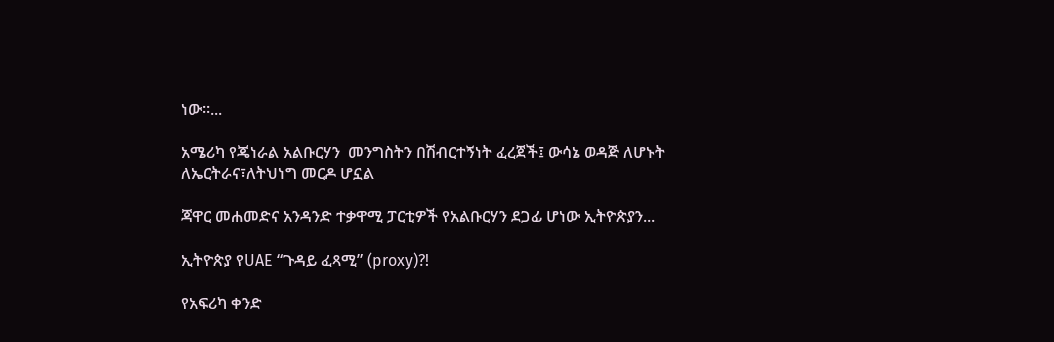ነው።...

አሜሪካ የጄነራል አልቡርሃን  መንግስትን በሽብርተኝነት ፈረጀች፤ ውሳኔ ወዳጅ ለሆኑት ለኤርትራና፣ለትህነግ መርዶ ሆኗል

ጃዋር መሐመድና አንዳንድ ተቃዋሚ ፓርቲዎች የአልቡርሃን ደጋፊ ሆነው ኢትዮጵያን...

ኢትዮጵያ የUAE “ጉዳይ ፈጻሚ” (proxy)?!

የአፍሪካ ቀንድ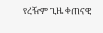የረዥም ጊዜ ቀጠናዊ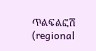ጥልፍልፎሽ (regional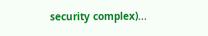security complex)...